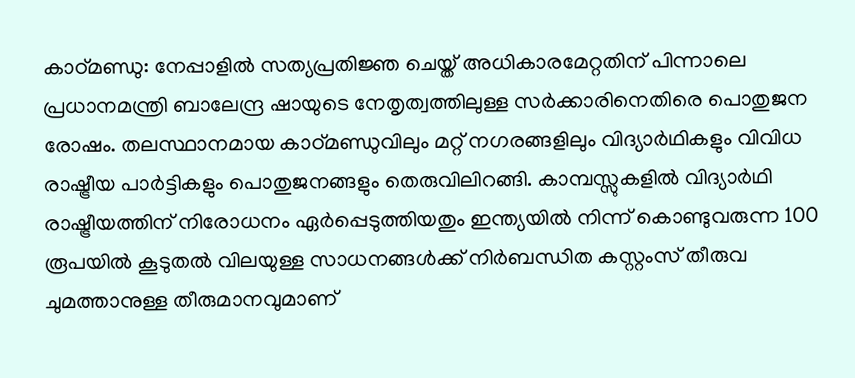കാഠ്മണ്ഡു: നേപ്പാളിൽ സത്യപ്രതിജ്ഞ ചെയ്ത് അധികാരമേറ്റതിന് പിന്നാലെ പ്രധാനമന്ത്രി ബാലേന്ദ്ര ഷായുടെ നേതൃത്വത്തിലുള്ള സർക്കാരിനെതിരെ പൊതുജന രോഷം. തലസ്ഥാനമായ കാഠ്മണ്ഡുവിലും മറ്റ് നഗരങ്ങളിലും വിദ്യാർഥികളും വിവിധ രാഷ്ട്രീയ പാർട്ടികളും പൊതുജനങ്ങളും തെരുവിലിറങ്ങി. കാമ്പസ്സുകളിൽ വിദ്യാർഥി രാഷ്ട്രീയത്തിന് നിരോധനം ഏർപ്പെടുത്തിയതും ഇന്ത്യയിൽ നിന്ന് കൊണ്ടുവരുന്ന 100 രൂപയിൽ കൂടുതൽ വിലയുള്ള സാധനങ്ങൾക്ക് നിർബന്ധിത കസ്റ്റംസ് തീരുവ ചുമത്താനുള്ള തീരുമാനവുമാണ്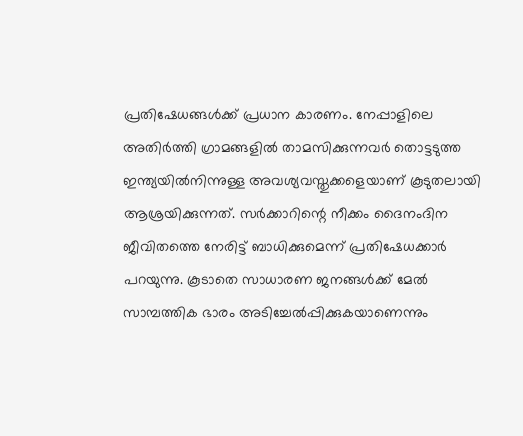പ്രതിഷേധങ്ങൾക്ക് പ്രധാന കാരണം. നേപ്പാളിലെ അതിർത്തി ഗ്രാമങ്ങളിൽ താമസിക്കുന്നവർ തൊട്ടടുത്ത ഇന്ത്യയിൽനിന്നുള്ള അവശ്യവസ്തുക്കളെയാണ് കൂടുതലായി ആശ്രയിക്കുന്നത്. സർക്കാറിന്റെ നീക്കം ദൈനംദിന ജീവിതത്തെ നേരിട്ട് ബാധിക്കുമെന്ന് പ്രതിഷേധക്കാർ പറയുന്നു. കൂടാതെ സാധാരണ ജനങ്ങൾക്ക് മേൽ സാമ്പത്തിക ഭാരം അടിച്ചേൽപ്പിക്കുകയാണെന്നും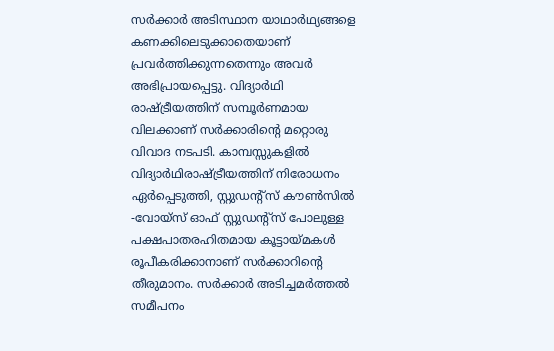സർക്കാർ അടിസ്ഥാന യാഥാർഥ്യങ്ങളെ കണക്കിലെടുക്കാതെയാണ് പ്രവർത്തിക്കുന്നതെന്നും അവർ അഭിപ്രായപ്പെട്ടു. വിദ്യാർഥി രാഷ്ട്രീയത്തിന് സമ്പൂർണമായ വിലക്കാണ് സർക്കാരിന്റെ മറ്റൊരു വിവാദ നടപടി. കാമ്പസ്സുകളിൽ വിദ്യാർഥിരാഷ്ട്രീയത്തിന് നിരോധനം ഏർപ്പെടുത്തി, സ്റ്റുഡന്റ്സ് കൗൺസിൽ -വോയ്സ് ഓഫ് സ്റ്റുഡന്റ്സ് പോലുള്ള പക്ഷപാതരഹിതമായ കൂട്ടായ്മകൾ രൂപീകരിക്കാനാണ് സർക്കാറിന്റെ തീരുമാനം. സർക്കാർ അടിച്ചമർത്തൽ സമീപനം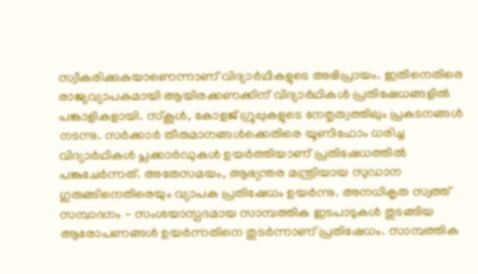സ്വീകരിക്കുകയാണെന്നാണ് വിദ്യാർഥികളുടെ അഭിപ്രായം. ഇതിനെതിരെ രാജ്യവ്യാപകമായി ആയിരക്കണക്കിന് വിദ്യാർഥികൾ പ്രതിഷേധങ്ങളിൽ പങ്കാളികളായി. സ്കൂൾ, കോളജ് ഗ്രൂപ്പുകളുടെ നേതൃത്വത്തിലും പ്രകടനങ്ങൾ നടന്നു. സർക്കാർ തീരുമാനങ്ങൾക്കെതിരെ യൂണിഫോം ധരിച്ച വിദ്യാർഥികൾ പ്ലക്കാർഡുകൾ ഉയർത്തിയാണ് പ്രതിഷേധത്തിൽ പങ്കുചേർന്നത്. അതേസമയം, ആഭ്യന്തര മന്ത്രിയായ സുഡാന ഗുരുങ്ങിനെതിരെയും വ്യാപക പ്രതിഷേധം ഉയർന്നു. അനധികൃത സ്വത്ത് സമ്പാദനം - സംശയാസ്പദമായ സാമ്പത്തിക ഇടപാടുകൾ തുടങ്ങിയ ആരോപണങ്ങൾ ഉയർന്നതിനെ തുടർന്നാണ് പ്രതിഷേധം. സാമ്പത്തിക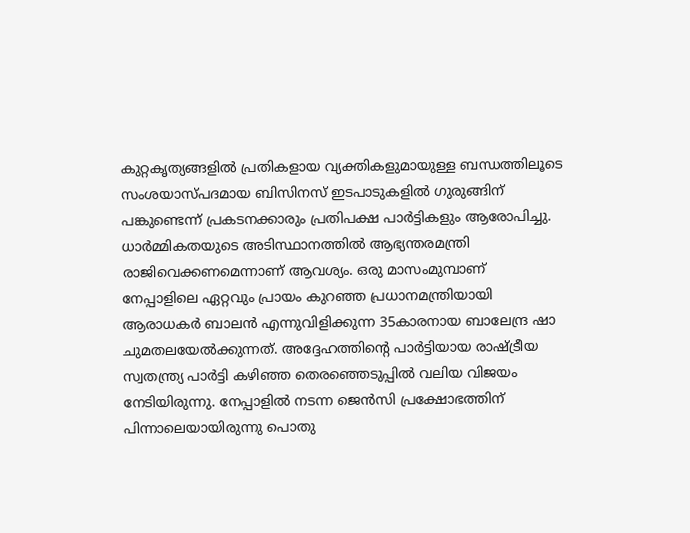കുറ്റകൃത്യങ്ങളിൽ പ്രതികളായ വ്യക്തികളുമായുള്ള ബന്ധത്തിലൂടെ സംശയാസ്പദമായ ബിസിനസ് ഇടപാടുകളിൽ ഗുരുങ്ങിന് പങ്കുണ്ടെന്ന് പ്രകടനക്കാരും പ്രതിപക്ഷ പാർട്ടികളും ആരോപിച്ചു. ധാർമ്മികതയുടെ അടിസ്ഥാനത്തിൽ ആഭ്യന്തരമന്ത്രി രാജിവെക്കണമെന്നാണ് ആവശ്യം. ഒരു മാസംമുമ്പാണ് നേപ്പാളിലെ ഏറ്റവും പ്രായം കുറഞ്ഞ പ്രധാനമന്ത്രിയായി ആരാധകർ ബാലൻ എന്നുവിളിക്കുന്ന 35കാരനായ ബാലേന്ദ്ര ഷാ ചുമതലയേൽക്കുന്നത്. അദ്ദേഹത്തിന്റെ പാർട്ടിയായ രാഷ്ട്രീയ സ്വതന്ത്ര്യ പാർട്ടി കഴിഞ്ഞ തെരഞ്ഞെടുപ്പിൽ വലിയ വിജയം നേടിയിരുന്നു. നേപ്പാളിൽ നടന്ന ജെൻസി പ്രക്ഷോഭത്തിന് പിന്നാലെയായിരുന്നു പൊതു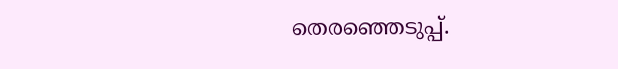തെരഞ്ഞെടുപ്പ്.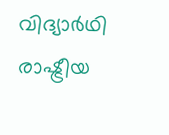വിദ്യാർഥി രാഷ്ട്രീയ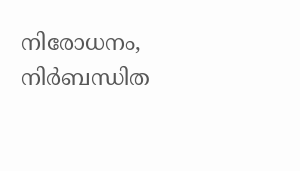നിരോധനം, നിർബന്ധിത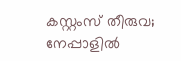കസ്റ്റംസ് തീരുവ; നേപ്പാളിൽ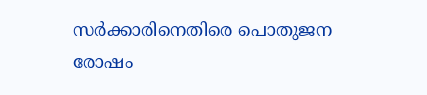സർക്കാരിനെതിരെ പൊതുജന രോഷം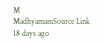M
MadhyamamSource Link
18 days ago